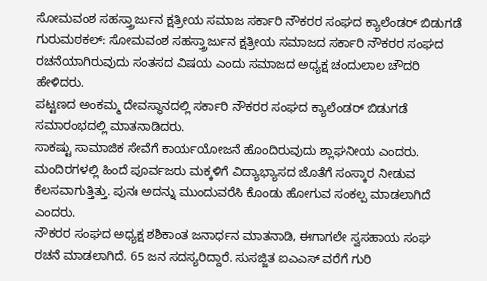ಸೋಮವಂಶ ಸಹಸ್ತ್ರಾರ್ಜುನ ಕ್ಷತ್ರೀಯ ಸಮಾಜ ಸರ್ಕಾರಿ ನೌಕರರ ಸಂಘದ ಕ್ಯಾಲೆಂಡರ್ ಬಿಡುಗಡೆ
ಗುರುಮಠಕಲ್: ಸೋಮವಂಶ ಸಹಸ್ತ್ರಾರ್ಜುನ ಕ್ಷತ್ರೀಯ ಸಮಾಜದ ಸರ್ಕಾರಿ ನೌಕರರ ಸಂಘದ ರಚನೆಯಾಗಿರುವುದು ಸಂತಸದ ವಿಷಯ ಎಂದು ಸಮಾಜದ ಅಧ್ಯಕ್ಷ ಚಂದುಲಾಲ ಚೌದರಿ ಹೇಳಿದರು.
ಪಟ್ಟಣದ ಅಂಕಮ್ಮ ದೇವಸ್ಥಾನದಲ್ಲಿ ಸರ್ಕಾರಿ ನೌಕರರ ಸಂಘದ ಕ್ಯಾಲೆಂಡರ್ ಬಿಡುಗಡೆ ಸಮಾರಂಭದಲ್ಲಿ ಮಾತನಾಡಿದರು.
ಸಾಕಷ್ಟು ಸಾಮಾಜಿಕ ಸೇವೆಗೆ ಕಾರ್ಯಯೋಜನೆ ಹೊಂದಿರುವುದು ಶ್ಲಾಘನೀಯ ಎಂದರು. ಮಂದಿರಗಳಲ್ಲಿ ಹಿಂದೆ ಪೂರ್ವಜರು ಮಕ್ಕಳಿಗೆ ವಿದ್ಯಾಭ್ಯಾಸದ ಜೊತೆಗೆ ಸಂಸ್ಕಾರ ನೀಡುವ ಕೆಲಸವಾಗುತ್ತಿತ್ತು. ಪುನಃ ಅದನ್ನು ಮುಂದುವರೆಸಿ ಕೊಂಡು ಹೋಗುವ ಸಂಕಲ್ಪ ಮಾಡಲಾಗಿದೆ ಎಂದರು.
ನೌಕರರ ಸಂಘದ ಅಧ್ಯಕ್ಷ ಶಶಿಕಾಂತ ಜನಾರ್ಧನ ಮಾತನಾಡಿ, ಈಗಾಗಲೇ ಸ್ವಸಹಾಯ ಸಂಘ ರಚನೆ ಮಾಡಲಾಗಿದೆ. 65 ಜನ ಸದಸ್ಯರಿದ್ದಾರೆ. ಸುಸಜ್ಜಿತ ಐಎಎಸ್ ವರೆಗೆ ಗುರಿ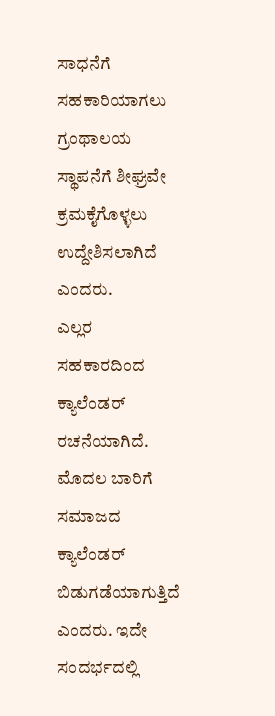ಸಾಧನೆಗೆ ಸಹಕಾರಿಯಾಗಲು ಗ್ರಂಥಾಲಯ ಸ್ಥಾಪನೆಗೆ ಶೀಘ್ರವೇ ಕ್ರಮಕೈಗೊಳ್ಳಲು ಉದ್ದೇಶಿಸಲಾಗಿದೆ ಎಂದರು.
ಎಲ್ಲರ ಸಹಕಾರದಿಂದ ಕ್ಯಾಲೆಂಡರ್ ರಚನೆಯಾಗಿದೆ. ಮೊದಲ ಬಾರಿಗೆ ಸಮಾಜದ ಕ್ಯಾಲೆಂಡರ್ ಬಿಡುಗಡೆಯಾಗುತ್ತಿದೆ ಎಂದರು. ಇದೇ ಸಂದರ್ಭದಲ್ಲಿ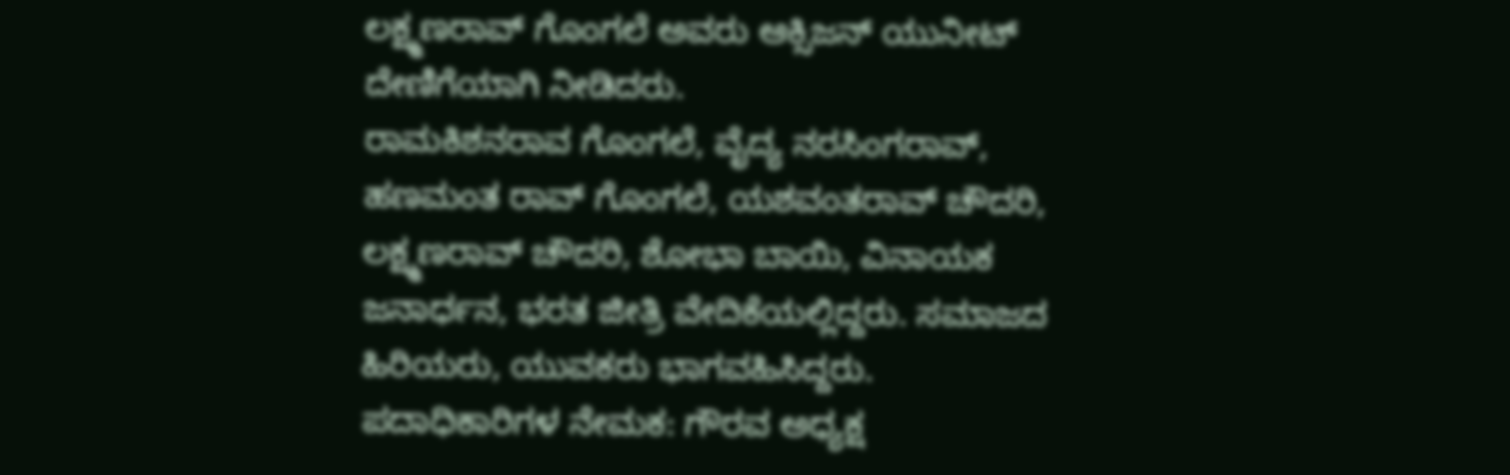ಲಕ್ಷ್ಮಣರಾವ್ ಗೊಂಗಲೆ ಅವರು ಆಕ್ಸಿಜನ್ ಯುನೀಟ್ ದೇಣಿಗೆಯಾಗಿ ನೀಡಿದರು.
ರಾಮಕಿಶನರಾವ ಗೊಂಗಲೆ, ವೈದ್ಯ ನರಸಿಂಗರಾವ್, ಹಣಮಂತ ರಾವ್ ಗೊಂಗಲೆ, ಯಶವಂತರಾವ್ ಚೌದರಿ, ಲಕ್ಷ್ಮಣರಾವ್ ಚೌದರಿ, ಶೋಭಾ ಬಾಯಿ, ವಿನಾಯಕ ಜನಾರ್ಧನ, ಭರತ ಜೀತ್ರಿ ವೇದಿಕೆಯಲ್ಲಿದ್ದರು. ಸಮಾಜದ ಹಿರಿಯರು, ಯುವಕರು ಭಾಗವಹಿಸಿದ್ದರು.
ಪದಾಧಿಕಾರಿಗಳ ನೇಮಕ: ಗೌರವ ಅಧ್ಯಕ್ಷ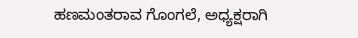ಹಣಮಂತರಾವ ಗೊಂಗಲೆ, ಅಧ್ಯಕ್ಷರಾಗಿ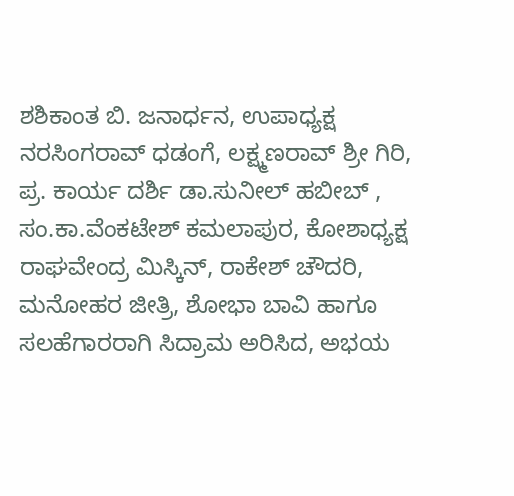ಶಶಿಕಾಂತ ಬಿ. ಜನಾರ್ಧನ, ಉಪಾಧ್ಯಕ್ಷ ನರಸಿಂಗರಾವ್ ಧಡಂಗೆ, ಲಕ್ಷ್ಮಣರಾವ್ ಶ್ರೀ ಗಿರಿ, ಪ್ರ. ಕಾರ್ಯ ದರ್ಶಿ ಡಾ.ಸುನೀಲ್ ಹಬೀಬ್ , ಸಂ.ಕಾ.ವೆಂಕಟೇಶ್ ಕಮಲಾಪುರ, ಕೋಶಾಧ್ಯಕ್ಷ ರಾಘವೇಂದ್ರ ಮಿಸ್ಕಿನ್, ರಾಕೇಶ್ ಚೌದರಿ, ಮನೋಹರ ಜೀತ್ರಿ, ಶೋಭಾ ಬಾವಿ ಹಾಗೂ ಸಲಹೆಗಾರರಾಗಿ ಸಿದ್ರಾಮ ಅರಿಸಿದ, ಅಭಯ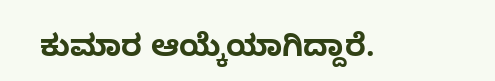ಕುಮಾರ ಆಯ್ಕೆಯಾಗಿದ್ದಾರೆ.